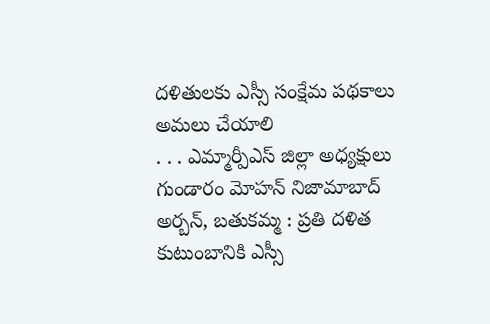దళితులకు ఎస్సీ సంక్షేమ పథకాలు అమలు చేయాలి
. . . ఎమ్మార్పీఎస్ జిల్లా అధ్యక్షులు గుండారం మోహన్ నిజామాబాద్ అర్బన్, బతుకమ్మ : ప్రతి దళిత కుటుంబానికి ఎస్సీ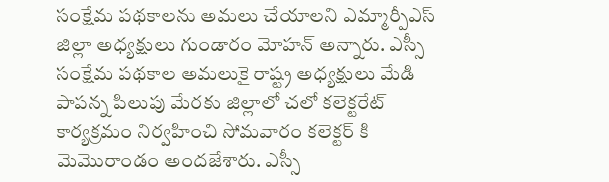సంక్షేమ పథకాలను అమలు చేయాలని ఎమ్మార్పీఎస్ జిల్లా అధ్యక్షులు గుండారం మోహన్ అన్నారు. ఎస్సీ సంక్షేమ పథకాల అమలుకై రాష్ట్ర అధ్యక్షులు మేడి పాపన్న పిలుపు మేరకు జిల్లాలో చలో కలెక్టరేట్ కార్యక్రమం నిర్వహించి సోమవారం కలెక్టర్ కి మెమొరాండం అందజేశారు. ఎస్సీ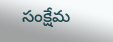సంక్షేమ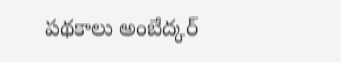పథకాలు అంబేద్కర్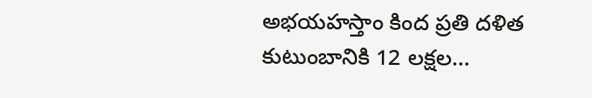అభయహస్తాం కింద ప్రతి దళిత కుటుంబానికి 12 లక్షల...